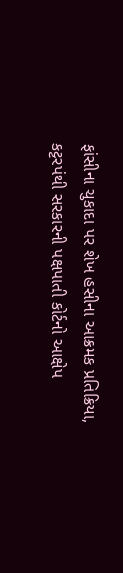ફાંસીના ચુકાદા પર શેખ હસીના આક્રમક પ્રતિક્રિયા, કટ્ટરપંથી સરકારની પક્ષપાતી કોર્ટનો આક્ષેપ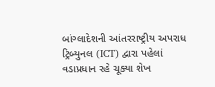બાંગ્લાદેશની આંતરરાષ્ટ્રીય અપરાધ ટ્રિબ્યુનલ (ICT) દ્વારા પહેલાં વડાપ્રધાન રહે ચૂક્યા શેખ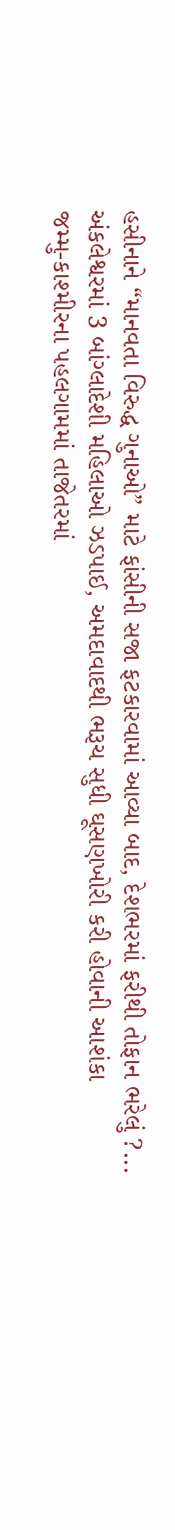હસીનાને “માનવતા વિરુદ્ધ ગુનાઓ” માટે ફાંસીની સજા ફટકારવામાં આવ્યા બાદ, દેશભરમાં ફરીથી તોફાન ભરેલું ?...
અંકલેશ્વરમાં 3 બાંગ્લાદેશી મહિલાઓ ઝડપાઈ, અમદાવાદથી ભરૂચ સુધી ઘૂસણખોરી કરી હોવાની આશંકા
જમ્મુ-કાશ્મીરના પહલગામમાં તાજેતરમાં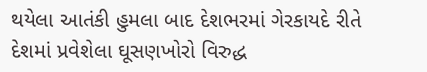થયેલા આતંકી હુમલા બાદ દેશભરમાં ગેરકાયદે રીતે દેશમાં પ્રવેશેલા ઘૂસણખોરો વિરુદ્ધ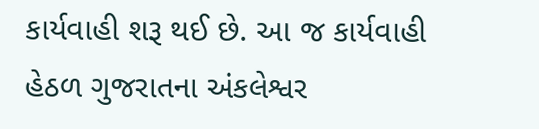કાર્યવાહી શરૂ થઈ છે. આ જ કાર્યવાહી હેઠળ ગુજરાતના અંકલેશ્વર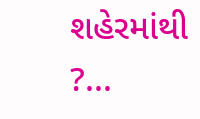શહેરમાંથી ?...